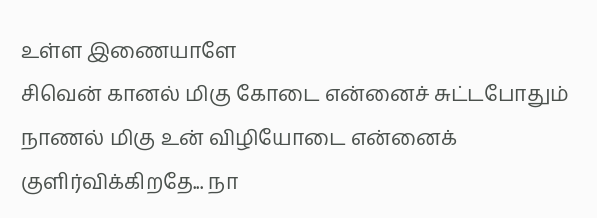உள்ள இணையாளே
சிவென் கானல் மிகு கோடை என்னைச் சுட்டபோதும் நாணல் மிகு உன் விழியோடை என்னைக் குளிர்விக்கிறதே... நா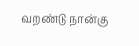வறண்டு நான்கு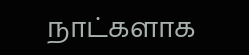நாட்களாக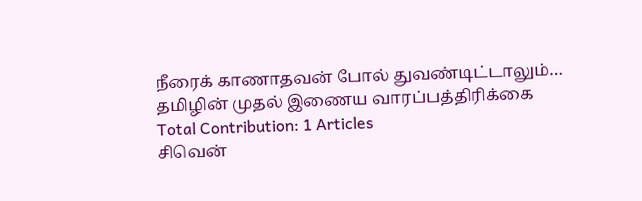நீரைக் காணாதவன் போல் துவண்டிட்டாலும்…
தமிழின் முதல் இணைய வாரப்பத்திரிக்கை
Total Contribution: 1 Articles
சிவென்